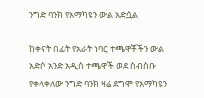ንግድ ባንክ የአማካዩን ውል አድሷል

ከቀናት በፊት የአራት ነባር ተጫዋቾችን ውል አድሶ አንድ አዲስ ተጫዋች ወደ ስብስቡ የቀላቀለው ንግድ ባንክ ዛሬ ደግሞ የአማካዩን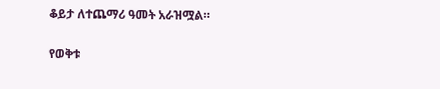ቆይታ ለተጨማሪ ዓመት አራዝሟል።

የወቅቱ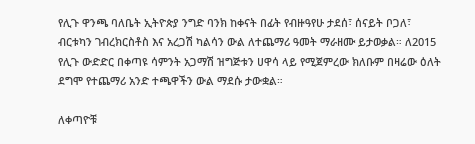የሊጉ ዋንጫ ባለቤት ኢትዮጵያ ንግድ ባንክ ከቀናት በፊት የብዙዓየሁ ታደሰ፣ ሰናይት ቦጋለ፣ ብርቱካን ገብረክርስቶስ እና አረጋሽ ካልሳን ውል ለተጨማሪ ዓመት ማራዘሙ ይታወቃል። ለ2015 የሊጉ ውድድር በቀጣዩ ሳምንት አጋማሽ ዝግጅቱን ሀዋሳ ላይ የሚጀምረው ክለቡም በዛሬው ዕለት ደግሞ የተጨማሪ አንድ ተጫዋችን ውል ማደሱ ታውቋል።

ለቀጣዮቹ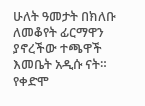ሁለት ዓመታት በክለቡ ለመቆየት ፊርማዋን ያኖረችው ተጫዋች እመቤት አዲሱ ናት። የቀድሞ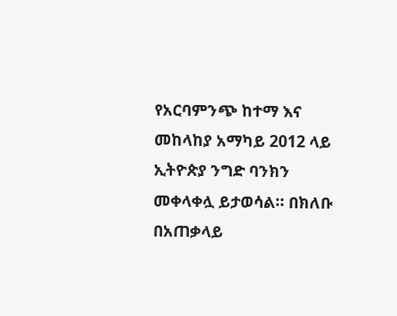የአርባምንጭ ከተማ እና መከላከያ አማካይ 2012 ላይ ኢትዮጵያ ንግድ ባንክን መቀላቀሏ ይታወሳል። በክለቡ በአጠቃላይ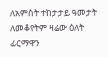ለአምስት ተከታታይ ዓመታት ለመቆየትም ዛሬው ዕለት ፊርማዋን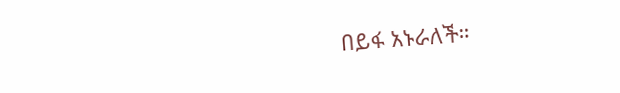በይፋ አኑራለች።